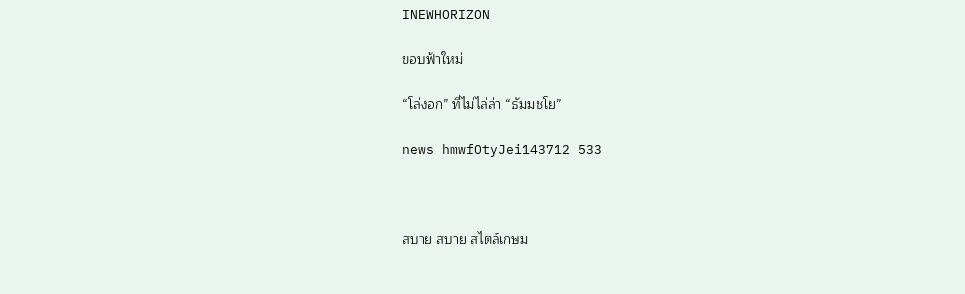INEWHORIZON

ขอบฟ้าใหม่

“โล่งอก” ที่ไม่ไล่ล่า “ธัมมชโย”

news hmwfOtyJei143712 533



สบาย สบาย สไตล์เกษม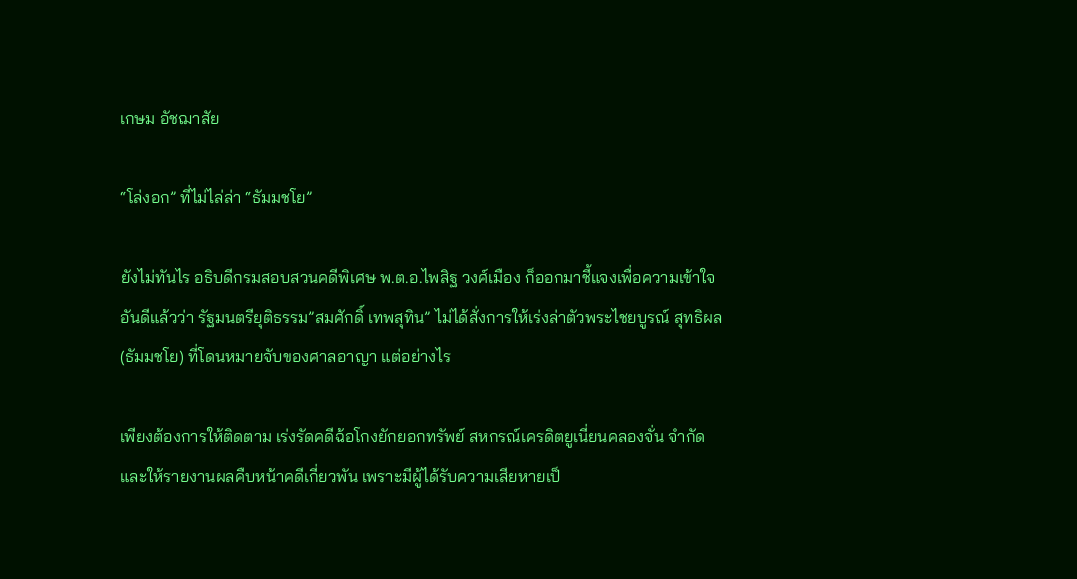เกษม อัชฌาสัย

“โล่งอก” ที่ไม่ไล่ล่า “ธัมมชโย”

ยังไม่ทันไร อธิบดีกรมสอบสวนคดีพิเศษ พ.ต.อ.ไพสิฐ วงศ์เมือง ก็ออกมาชี้แจงเพื่อความเข้าใจอันดีแล้วว่า รัฐมนตรียุติธรรม”สมศักดิ์ เทพสุทิน” ไม่ได้สั่งการให้เร่งล่าตัวพระไชยบูรณ์ สุทธิผล (ธัมมชโย) ที่โดนหมายจับของศาลอาญา แต่อย่างไร

เพียงต้องการให้ติดตาม เร่งรัดคดีฉ้อโกงยักยอกทรัพย์ สหกรณ์เครดิตยูเนี่ยนคลองจั่น จำกัดและให้รายงานผลคืบหน้าคดีเกี่ยวพัน เพราะมีผู้ได้รับความเสียหายเป็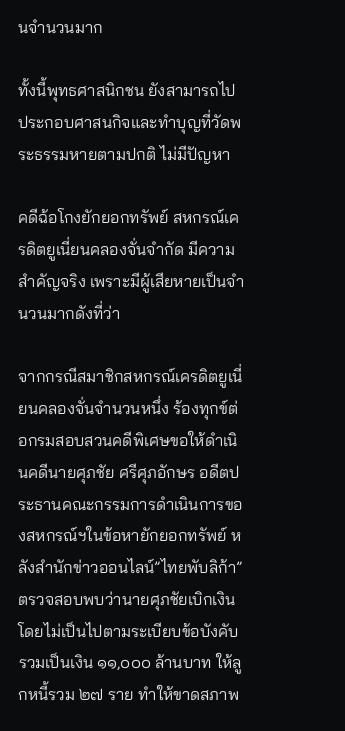นจำนวนมาก

ทั้งนี้พุทธศาสนิกชน ยังสามารถไปประกอบศาสนกิจและทำบุญที่วัดพระธรรมหายตามปกติ ไม่มีปัญหา

คดีฉ้อโกงยักยอกทรัพย์ สหกรณ์เครดิตยูเนี่ยนคลองจั่นจำกัด มีความสำคัญจริง เพราะมีผู้เสียหายเป็นจำนวนมากดังที่ว่า

จากกรณีสมาชิกสหกรณ์เครดิตยูเนี่ยนคลองจั่นจำนวนหนึ่ง ร้องทุกข์ต่อกรมสอบสวนคดีพิเศษขอให้ดำเนินคดีนายศุภชัย ศรีศุภอักษร อดีตประธานคณะกรรมการดำเนินการของสหกรณ์ฯในข้อหายักยอกทรัพย์ หลังสำนักข่าวออนไลน์”ไทยพับลิก้า” ตรวจสอบพบว่านายศุภชัยเบิกเงินโดยไม่เป็นไปตามระเบียบข้อบังคับ รวมเป็นเงิน ๑๑,๐๐๐ ล้านบาท ให้ลูกหนี้รวม ๒๗ ราย ทำให้ขาดสภาพ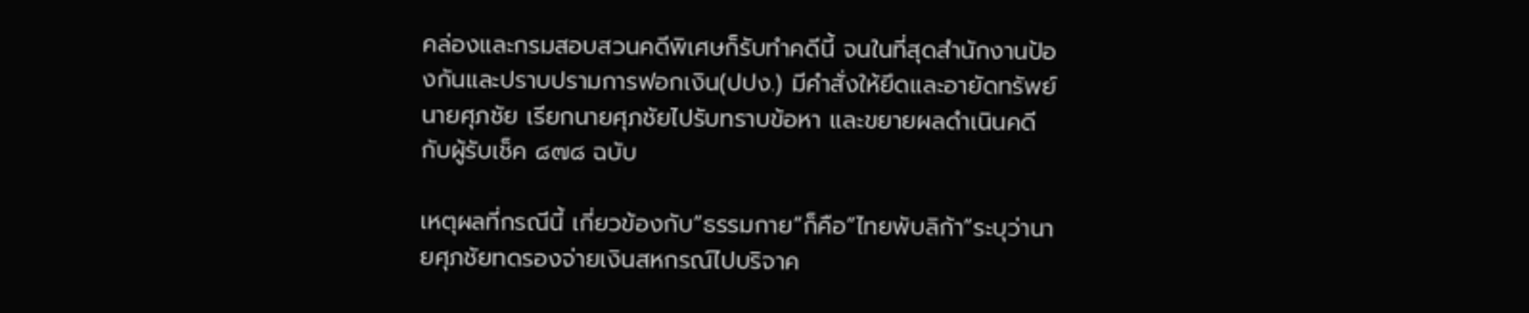คล่องและกรมสอบสวนคดีพิเศษก็รับทำคดีนี้ จนในที่สุดสำนักงานป้องกันและปราบปรามการฟอกเงิน(ปปง.) มีคำสั่งให้ยึดและอายัดทรัพย์นายศุภชัย เรียกนายศุภชัยไปรับทราบข้อหา และขยายผลดำเนินคดีกับผู้รับเช็ค ๘๗๘ ฉบับ

เหตุผลที่กรณีนี้ เกี่ยวข้องกับ”ธรรมกาย”ก็คือ”ไทยพับลิก้า”ระบุว่านายศุภชัยทดรองจ่ายเงินสหกรณ์ไปบริจาค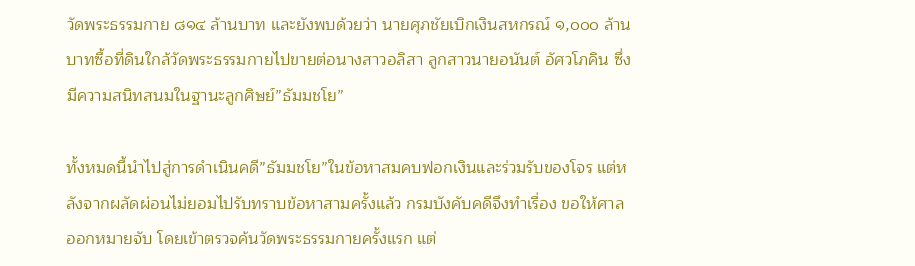วัดพระธรรมกาย ๘๑๔ ล้านบาท และยังพบด้วยว่า นายศุภชัยเบิกเงินสหกรณ์ ๑,๐๐๐ ล้านบาทซื้อที่ดินใกล้วัดพระธรรมกายไปขายต่อนางสาวอลิสา ลูกสาวนายอนันต์ อัศวโภคิน ซึ่งมีความสนิทสนมในฐานะลูกศิษย์”ธัมมชโย”

ทั้งหมดนี้นำไปสู่การดำเนินคดี”ธัมมชโย”ในข้อหาสมคบฟอกเงินและร่วมรับของโจร แต่หลังจากผลัดผ่อนไม่ยอมไปรับทราบข้อหาสามครั้งแล้ว กรมบังคับคดีจึงทำเรื่อง ขอให้ศาลออกหมายจับ โดยเข้าตรวจค้นวัดพระธรรมกายครั้งแรก แต่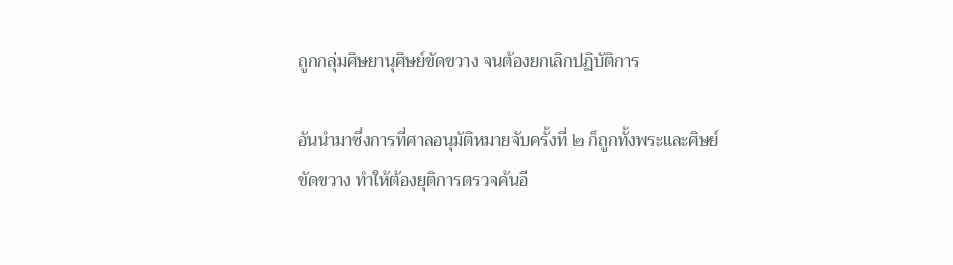ถูกกลุ่มศิษยานุศิษย์ขัดขวาง จนต้องยกเลิกปฏิบัติการ

อันนำมาซึ่งการที่ศาลอนุมัติหมายจับครั้งที่ ๒ ก็ถูกทั้งพระและศิษย์ขัดขวาง ทำให้ต้องยุติการตรวจค้นอี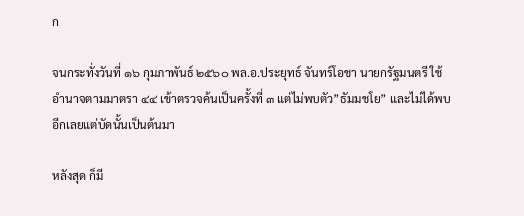ก

จนกระทั่งวันที่ ๑๖ กุมภาพันธ์ ๒๕๖๐ พล.อ.ประยุทธ์ จันทร์โอชา นายกรัฐมนตรี ใช้อำนาจตามมาตรา ๔๔ เข้าตรวจค้นเป็นครั้งที่ ๓ แต่ไม่พบตัว”ธัมมชโย” และไม่ได้พบอีกเลยแต่บัดนั้นเป็นต้นมา

หลังสุด ก็มี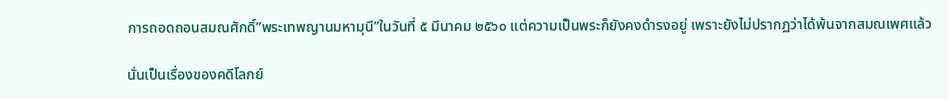การถอดถอนสมณศักดิ์”พระเทพญานมหามุนี”ในวันที่ ๕ มีนาคม ๒๕๖๐ แต่ความเป็นพระก็ยังคงดำรงอยู่ เพราะยังไม่ปรากฏว่าได้พ้นจากสมณเพศแล้ว

นั่นเป็นเรื่องของคดีโลกย์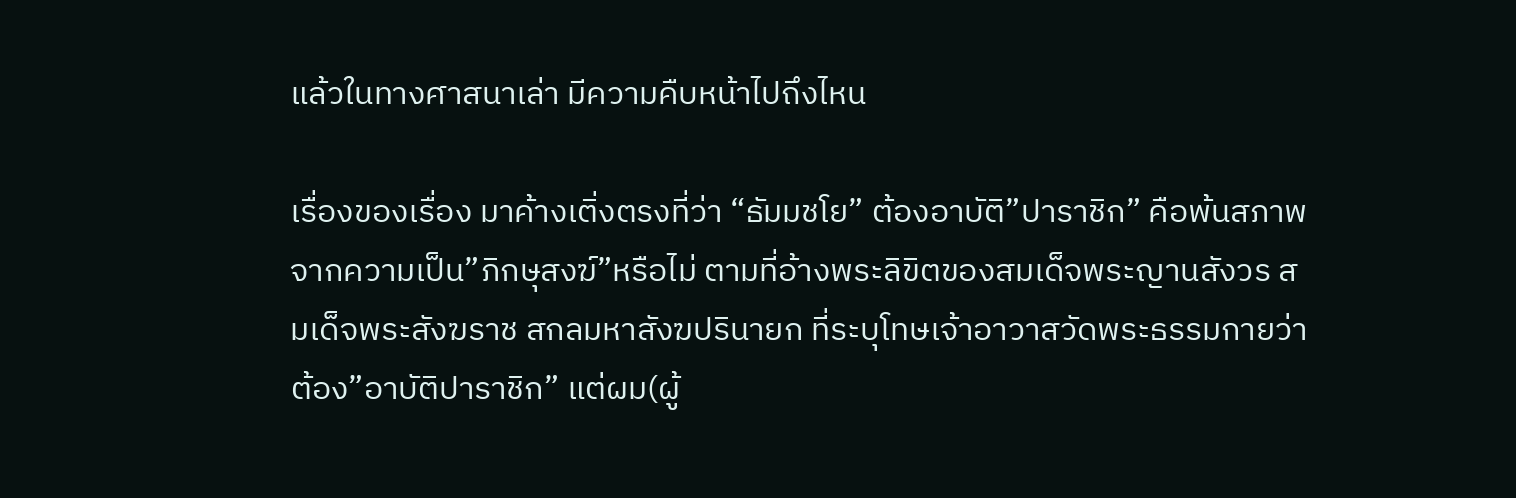แล้วในทางศาสนาเล่า มีความคืบหน้าไปถึงไหน

เรื่องของเรื่อง มาค้างเติ่งตรงที่ว่า “ธัมมชโย” ต้องอาบัติ”ปาราชิก” คือพ้นสภาพจากความเป็น”ภิกษุสงฆ์”หรือไม่ ตามที่อ้างพระลิขิตของสมเด็จพระญานสังวร สมเด็จพระสังฆราช สกลมหาสังฆปรินายก ที่ระบุโทษเจ้าอาวาสวัดพระธรรมกายว่าต้อง”อาบัติปาราชิก” แต่ผม(ผู้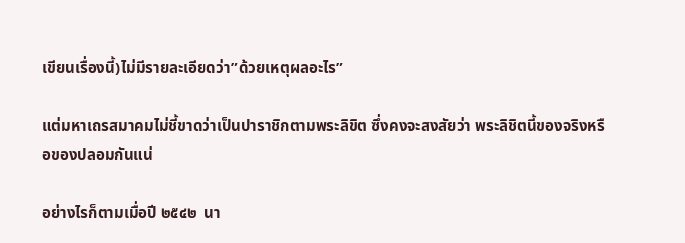เขียนเรื่องนี้)ไม่มีรายละเอียดว่า”ด้วยเหตุผลอะไร”

แต่มหาเถรสมาคมไม่ชี้ขาดว่าเป็นปาราชิกตามพระลิขิต ซึ่งคงจะสงสัยว่า พระลิชิตนี้ของจริงหรือของปลอมกันแน่

อย่างไรก็ตามเมื่อปี ๒๕๔๒  นา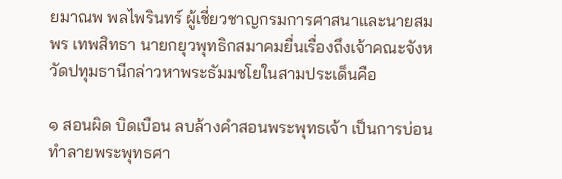ยมาณพ พลไพรินทร์ ผู้เชี่ยวชาญกรมการศาสนาและนายสมพร เทพสิทธา นายกยุวพุทธิกสมาคมยื่นเรื่องถึงเจ้าคณะจังหวัดปทุมธานีกล่าวหาพระธัมมชโยในสามประเด็นคือ

๑ สอนผิด บิดเบือน ลบล้างคำสอนพระพุทธเจ้า เป็นการบ่อนทำลายพระพุทธศา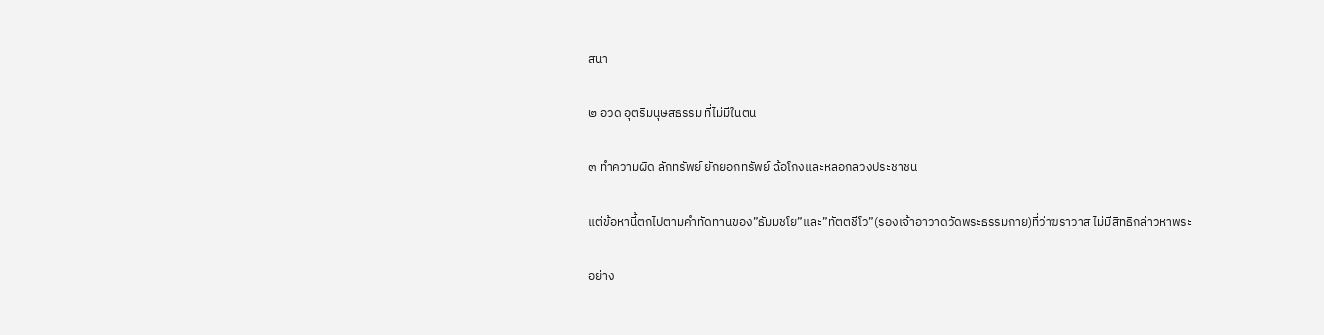สนา

๒ อวด อุตริมนุษสธรรม ที่ไม่มีในตน

๓ ทำความผิด ลักทรัพย์ ยักยอกทรัพย์ ฉ้อโกงและหลอกลวงประชาชน

แต่ข้อหานี้ตกไปตามคำทัดทานของ”ธัมมชโย”และ”ทัตตชีโว”(รองเจ้าอาวาดวัดพระธรรมกาย)ที่ว่าฆราวาส ไม่มีสิทธิกล่าวหาพระ

อย่าง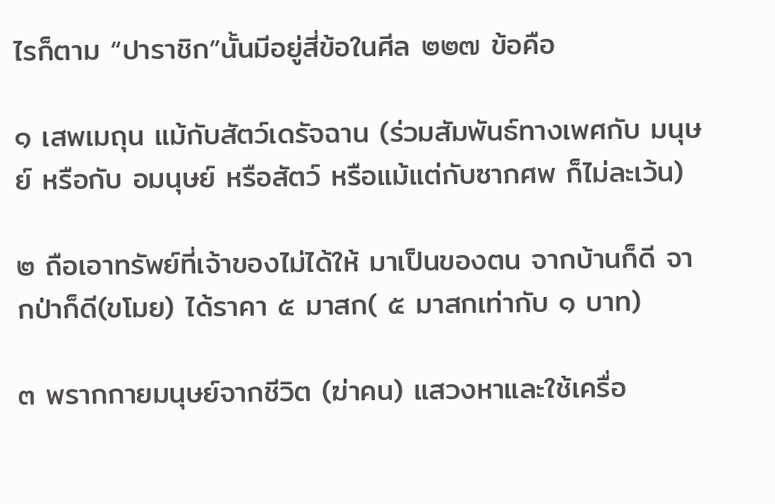ไรก็ตาม “ปาราชิก”นั้นมีอยู่สี่ข้อในศีล ๒๒๗ ข้อคือ

๑ เสพเมถุน แม้กับสัตว์เดรัจฉาน (ร่วมสัมพันธ์ทางเพศกับ มนุษย์ หรือกับ อมนุษย์ หรือสัตว์ หรือแม้แต่กับซากศพ ก็ไม่ละเว้น)

๒ ถือเอาทรัพย์ที่เจ้าของไม่ได้ให้ มาเป็นของตน จากบ้านก็ดี จากป่าก็ดี(ขโมย) ได้ราคา ๕ มาสก( ๕ มาสกเท่ากับ ๑ บาท)

๓ พรากกายมนุษย์จากชีวิต (ฆ่าคน) แสวงหาและใช้เครื่อ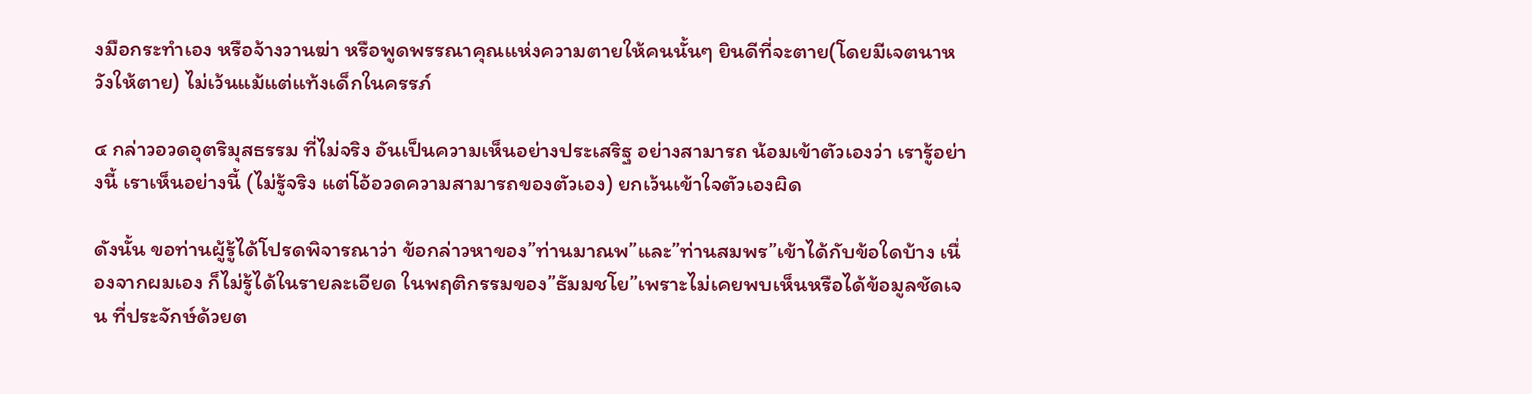งมือกระทำเอง หรือจ้างวานฆ่า หรือพูดพรรณาคุณแห่งความตายให้คนนั้นๆ ยินดีที่จะตาย(โดยมีเจตนาหวังให้ตาย) ไม่เว้นแม้แต่แท้งเด็กในครรภ์

๔ กล่าวอวดอุตริมุสธรรม ที่ไม่จริง อันเป็นความเห็นอย่างประเสริฐ อย่างสามารถ น้อมเข้าตัวเองว่า เรารู้อย่างนี้ เราเห็นอย่างนี้ (ไม่รู้จริง แต่โอ้อวดความสามารถของตัวเอง) ยกเว้นเข้าใจตัวเองผิด

ดังนั้น ขอท่านผู้รู้ได้โปรดพิจารณาว่า ข้อกล่าวหาของ”ท่านมาณพ”และ”ท่านสมพร”เข้าได้กับข้อใดบ้าง เนื่องจากผมเอง ก็ไม่รู้ได้ในรายละเอียด ในพฤติกรรมของ”ธัมมชโย”เพราะไม่เคยพบเห็นหรือได้ข้อมูลชัดเจน ที่ประจักษ์ด้วยต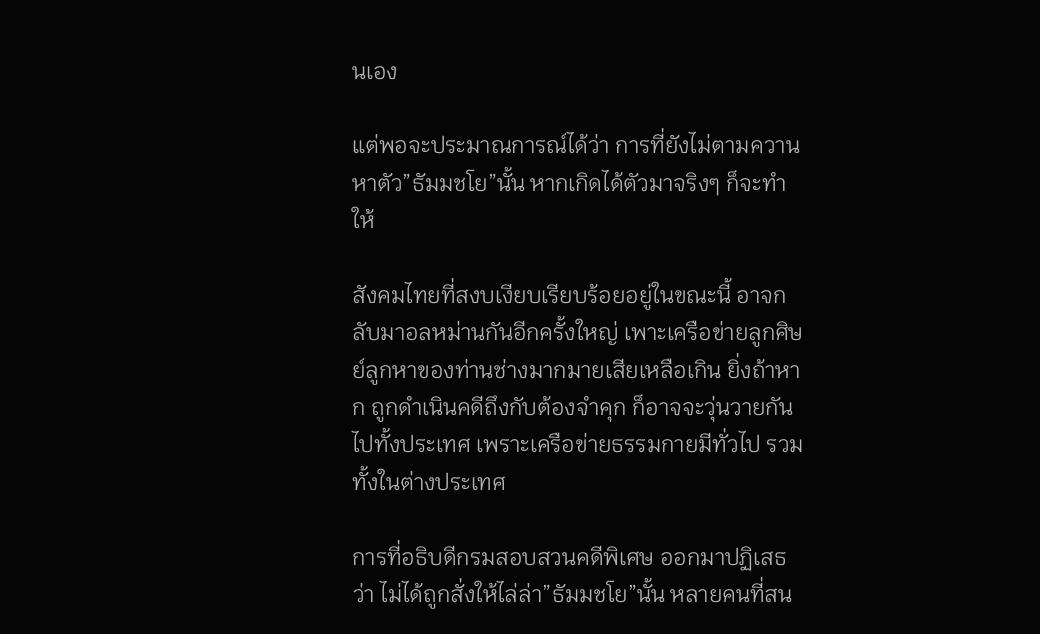นเอง

แต่พอจะประมาณการณ์ได้ว่า การที่ยังไม่ตามควานหาตัว”ธัมมชโย”นั้น หากเกิดได้ตัวมาจริงๆ ก็จะทำให้

สังคมไทยที่สงบเงียบเรียบร้อยอยู่ในขณะนี้ อาจกลับมาอลหม่านกันอีกครั้งใหญ่ เพาะเครือข่ายลูกศิษย์ลูกหาของท่านช่างมากมายเสียเหลือเกิน ยิ่งถ้าหาก ถูกดำเนินคดีถึงกับต้องจำคุก ก็อาจจะวุ่นวายกันไปทั้งประเทศ เพราะเครือข่ายธรรมกายมีทั่วไป รวมทั้งในต่างประเทศ

การที่อธิบดีกรมสอบสวนคดีพิเศษ ออกมาปฏิเสธว่า ไม่ได้ถูกสั่งให้ไล่ล่า”ธัมมชโย”นั้น หลายคนที่สน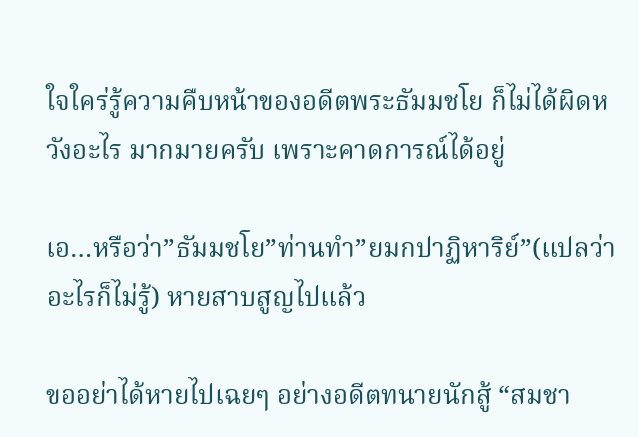ใจใคร่รู้ความคืบหน้าของอดีตพระธัมมชโย ก็ไม่ได้ผิดหวังอะไร มากมายครับ เพราะคาดการณ์ได้อยู่

เอ…หรือว่า”ธัมมชโย”ท่านทำ”ยมกปาฏิหาริย์”(แปลว่าอะไรก็ไม่รู้) หายสาบสูญไปแล้ว

ขออย่าได้หายไปเฉยๆ อย่างอดีตทนายนักสู้ “สมชา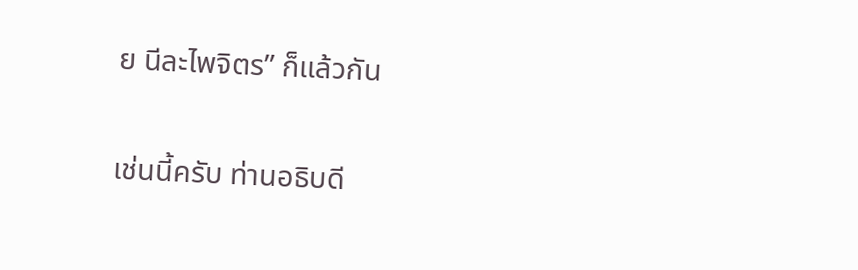ย นีละไพจิตร” ก็แล้วกัน

เช่นนี้ครับ ท่านอธิบดี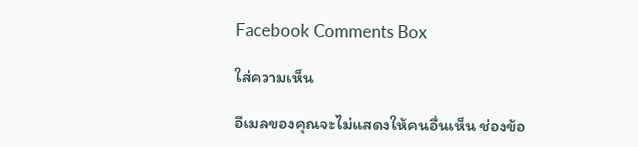Facebook Comments Box

ใส่ความเห็น

อีเมลของคุณจะไม่แสดงให้คนอื่นเห็น ช่องข้อ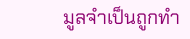มูลจำเป็นถูกทำ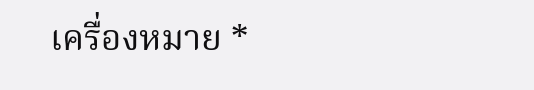เครื่องหมาย *